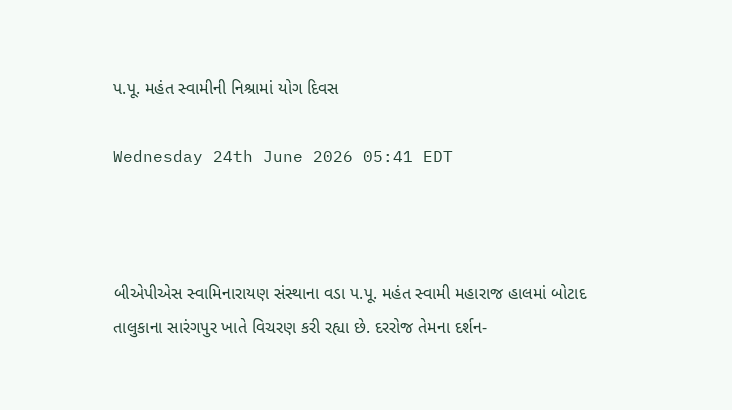પ.પૂ. મહંત સ્વામીની નિશ્રામાં યોગ દિવસ

Wednesday 24th June 2026 05:41 EDT



બીએપીએસ સ્વામિનારાયણ સંસ્થાના વડા પ.પૂ. મહંત સ્વામી મહારાજ હાલમાં બોટાદ તાલુકાના સારંગપુર ખાતે વિચરણ કરી રહ્યા છે. દરરોજ તેમના દર્શન-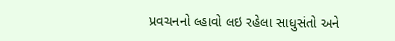પ્રવચનનો લ્હાવો લઇ રહેલા સાધુસંતો અને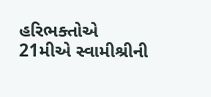હરિભક્તોએ 21મીએ સ્વામીશ્રીની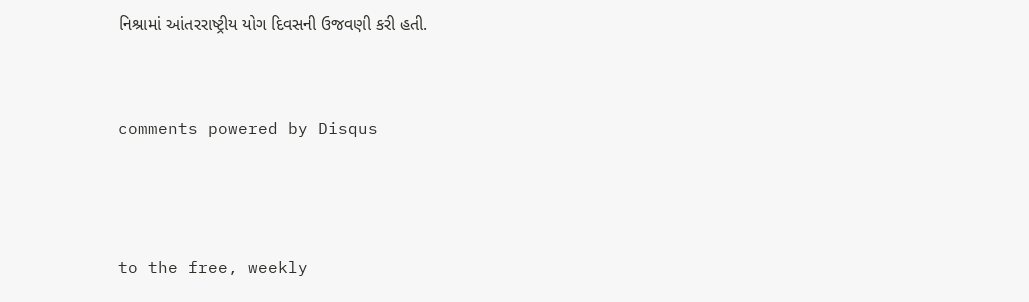નિશ્રામાં આંતરરાષ્ટ્રીય યોગ દિવસની ઉજવણી કરી હતી.


comments powered by Disqus



to the free, weekly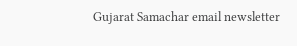Gujarat Samachar email newsletter